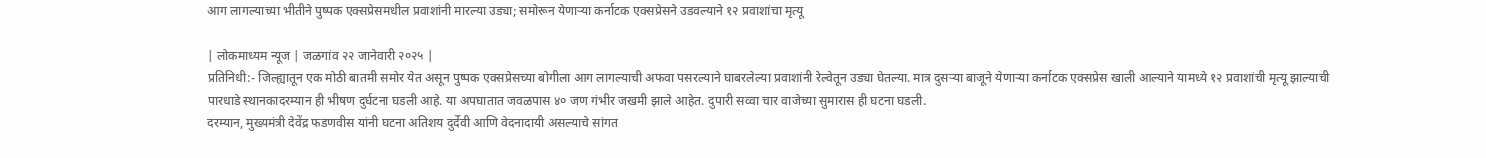आग लागल्याच्या भीतीने पुष्पक एक्सप्रेसमधील प्रवाशांनी मारल्या उड्या; समोरून येणाऱ्या कर्नाटक एक्सप्रेसने उडवल्याने १२ प्रवाशांचा मृत्यू

| लोकमाध्यम न्यूज | जळगांव २२ जानेवारी २०२५ |
प्रतिनिधी:- जिल्ह्यातून एक मोठी बातमी समोर येत असून पुष्पक एक्सप्रेसच्या बोगीला आग लागल्याची अफवा पसरल्याने घाबरलेल्या प्रवाशांनी रेल्वेतून उड्या घेतल्या. मात्र दुसऱ्या बाजूने येणाऱ्या कर्नाटक एक्सप्रेस खाली आल्याने यामध्ये १२ प्रवाशांची मृत्यू झाल्याची पारधाडे स्थानकादरम्यान ही भीषण दुर्घटना घडली आहे. या अपघातात जवळपास ४० जण गंभीर जखमी झाले आहेत. दुपारी सव्वा चार वाजेच्या सुमारास ही घटना घडली.
दरम्यान, मुख्यमंत्री देवेंद्र फडणवीस यांनी घटना अतिशय दुर्देवी आणि वेदनादायी असल्याचे सांगत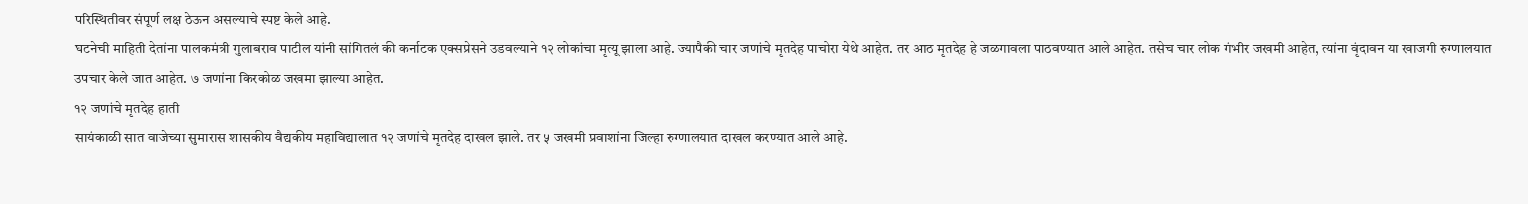परिस्थितीवर संपूर्ण लक्ष ठेऊन असल्याचे स्पष्ट केले आहे.
घटनेची माहिती देतांना पालकमंत्री गुलाबराव पाटील यांनी सांगितलं की कर्नाटक एक्सप्रेसने उडवल्याने १२ लोकांचा मृत्यू झाला आहे. ज्यापैकी चार जणांचे मृतदेह पाचोरा येथे आहेत. तर आठ मृतदेह हे जळगावला पाठवण्यात आले आहेत. तसेच चार लोक गंभीर जखमी आहेत, त्यांना वृंदावन या खाजगी रुग्णालयात उपचार केले जात आहेत. ७ जणांना किरकोळ जखमा झाल्या आहेत.
१२ जणांचे मृतदेह हाती
सायंकाळी सात वाजेच्या सुमारास शासकीय वैद्यकीय महाविद्यालात १२ जणांचे मृतदेह दाखल झाले. तर ५ जखमी प्रवाशांना जिल्हा रुग्णालयात दाखल करण्यात आले आहे.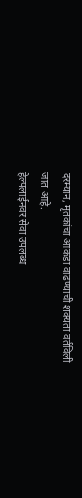दरम्यान, मृतकांचा आकडा वाढण्याची शक्यता वर्तविली जात आहे.
हेल्पलाईनवर सेवा उपलब्ध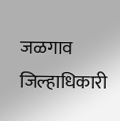जळगाव जिल्हाधिकारी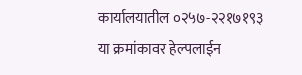कार्यालयातील ०२५७-२२१७१९३ या क्रमांकावर हेल्पलाईन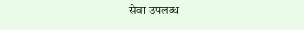सेवा उपलब्ध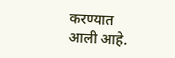करण्यात आली आहे.